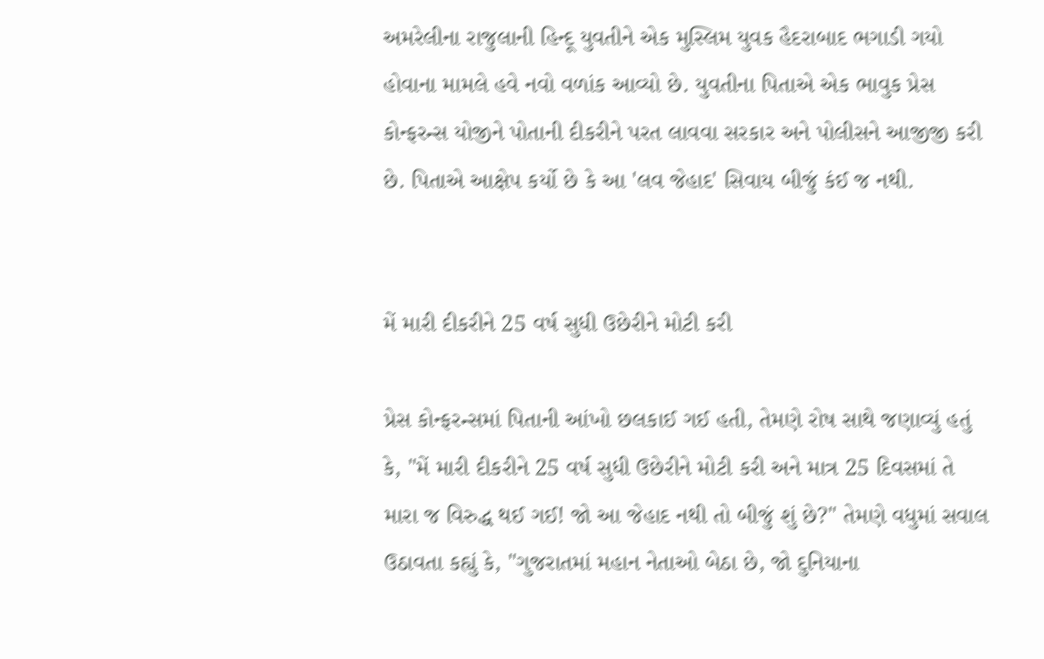અમરેલીના રાજુલાની હિન્દૂ યુવતીને એક મુસ્લિમ યુવક હૈદરાબાદ ભગાડી ગયો હોવાના મામલે હવે નવો વળાંક આવ્યો છે. યુવતીના પિતાએ એક ભાવુક પ્રેસ કોન્ફરન્સ યોજીને પોતાની દીકરીને પરત લાવવા સરકાર અને પોલીસને આજીજી કરી છે. પિતાએ આક્ષેપ કર્યો છે કે આ 'લવ જેહાદ' સિવાય બીજું કંઈ જ નથી.


મેં મારી દીકરીને 25 વર્ષ સુધી ઉછેરીને મોટી કરી

પ્રેસ કોન્ફરન્સમાં પિતાની આંખો છલકાઈ ગઈ હતી, તેમણે રોષ સાથે જણાવ્યું હતું કે, "મેં મારી દીકરીને 25 વર્ષ સુધી ઉછેરીને મોટી કરી અને માત્ર 25 દિવસમાં તે મારા જ વિરુદ્ધ થઈ ગઈ! જો આ જેહાદ નથી તો બીજું શું છે?" તેમણે વધુમાં સવાલ ઉઠાવતા કહ્યું કે, "ગુજરાતમાં મહાન નેતાઓ બેઠા છે, જો દુનિયાના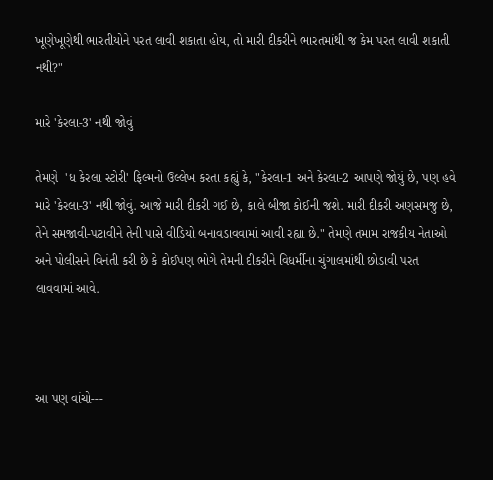ખૂણેખૂણેથી ભારતીયોને પરત લાવી શકાતા હોય, તો મારી દીકરીને ભારતમાંથી જ કેમ પરત લાવી શકાતી નથી?"

મારે 'કેરલા-3' નથી જોવું

તેમણે  'ધ કેરલા સ્ટોરી' ફિલ્મનો ઉલ્લેખ કરતા કહ્યું કે, "કેરલા-1 અને કેરલા-2 આપણે જોયું છે, પણ હવે મારે 'કેરલા-3' નથી જોવું. આજે મારી દીકરી ગઈ છે, કાલે બીજા કોઈની જશે. મારી દીકરી અણસમજુ છે, તેને સમજાવી-પટાવીને તેની પાસે વીડિયો બનાવડાવવામાં આવી રહ્યા છે." તેમણે તમામ રાજકીય નેતાઓ અને પોલીસને વિનંતી કરી છે કે કોઈપણ ભોગે તેમની દીકરીને વિધર્મીના ચુંગાલમાંથી છોડાવી પરત લાવવામાં આવે.



આ પણ વાંચો---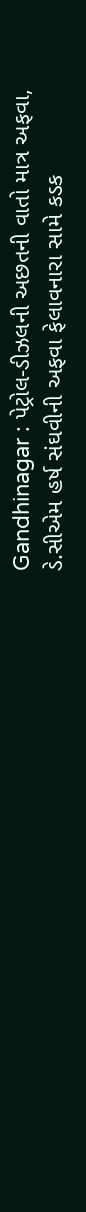Gandhinagar : પેટ્રોલ-ડીઝલની અછતની વાતો માત્ર અફવા, ડે.સીએમ હર્ષ સંઘવીની અફવા ફેલાવનારા સામે કડક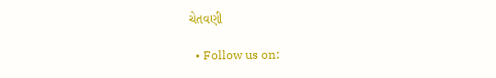ચેતવણી

  • Follow us on: